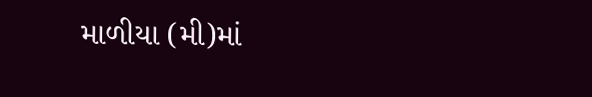માળીયા (મી)માં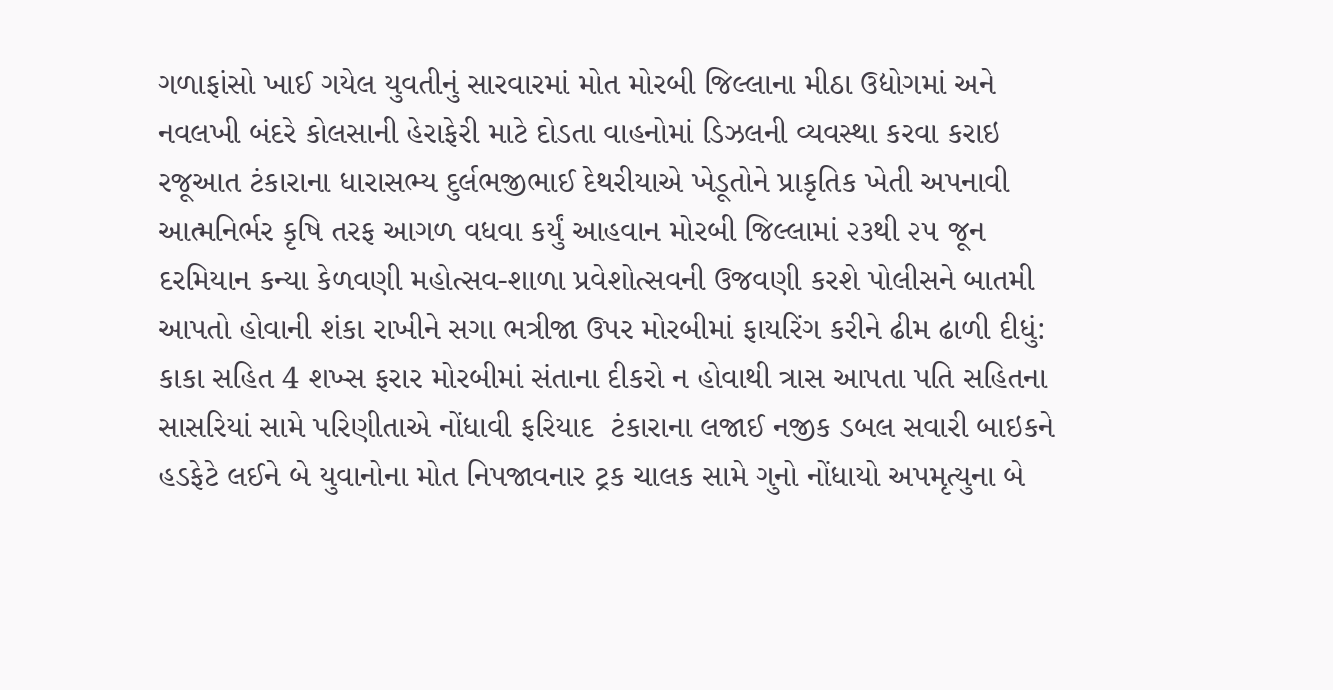ગળાફાંસો ખાઈ ગયેલ યુવતીનું સારવારમાં મોત મોરબી જિલ્લાના મીઠા ઉદ્યોગમાં અને નવલખી બંદરે કોલસાની હેરાફેરી માટે દોડતા વાહનોમાં ડિઝલની વ્યવસ્થા કરવા કરાઇ રજૂઆત ટંકારાના ધારાસભ્ય દુર્લભજીભાઈ દેથરીયાએ ખેડૂતોને પ્રાકૃતિક ખેતી અપનાવી આત્મનિર્ભર કૃષિ તરફ આગળ વધવા કર્યું આહવાન મોરબી જિલ્લામાં ૨૩થી ૨૫ જૂન દરમિયાન કન્યા કેળવણી મહોત્સવ-શાળા પ્રવેશોત્સવની ઉજવણી કરશે પોલીસને બાતમી આપતો હોવાની શંકા રાખીને સગા ભત્રીજા ઉપર મોરબીમાં ફાયરિંગ કરીને ઢીમ ઢાળી દીધું: કાકા સહિત 4 શખ્સ ફરાર મોરબીમાં સંતાના દીકરો ન હોવાથી ત્રાસ આપતા પતિ સહિતના સાસરિયાં સામે પરિણીતાએ નોંધાવી ફરિયાદ  ટંકારાના લજાઈ નજીક ડબલ સવારી બાઇકને હડફેટે લઈને બે યુવાનોના મોત નિપજાવનાર ટ્રક ચાલક સામે ગુનો નોંધાયો અપમૃત્યુના બે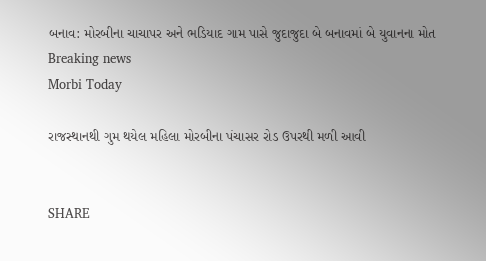બનાવ: મોરબીના ચાચાપર અને ભડિયાદ ગામ પાસે જુદાજુદા બે બનાવમાં બે યુવાનના મોત
Breaking news
Morbi Today

રાજસ્થાનથી ગુમ થયેલ મહિલા મોરબીના પંચાસર રોડ ઉપરથી મળી આવી


SHARE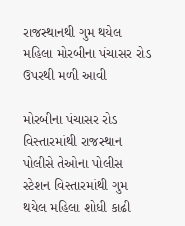રાજસ્થાનથી ગુમ થયેલ મહિલા મોરબીના પંચાસર રોડ ઉપરથી મળી આવી

મોરબીના પંચાસર રોડ વિસ્તારમાંથી રાજસ્થાન પોલીસે તેઓના પોલીસ સ્ટેશન વિસ્તારમાંથી ગુમ થયેલ મહિલા શોધી કાઢી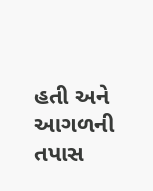હતી અને આગળની તપાસ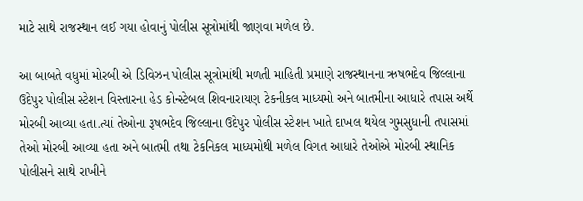માટે સાથે રાજસ્થાન લઈ ગયા હોવાનું પોલીસ સૂત્રોમાંથી જાણવા મળેલ છે.

આ બાબતે વધુમાં મોરબી એ ડિવિઝન પોલીસ સૂત્રોમાંથી મળતી માહિતી પ્રમાણે રાજસ્થાનના ઋષભદેવ જિલ્લાના ઉદેપુર પોલીસ સ્ટેશન વિસ્તારના હેડ કોન્સ્ટેબલ શિવનારાયણ ટેકનીકલ માધ્યમો અને બાતમીના આધારે તપાસ અર્થે મોરબી આવ્યા હતા.ત્યાં તેઓના રૂષભદેવ જિલ્લાના ઉદેપુર પોલીસ સ્ટેશન ખાતે દાખલ થયેલ ગુમસુધાની તપાસમાં તેઓ મોરબી આવ્યા હતા અને બાતમી તથા ટેકનિકલ માધ્યમોથી મળેલ વિગત આધારે તેઓએ મોરબી સ્થાનિક પોલીસને સાથે રાખીને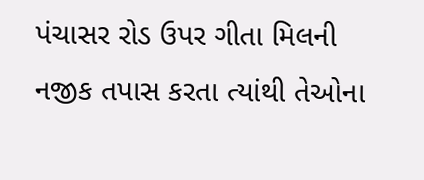પંચાસર રોડ ઉપર ગીતા મિલની નજીક તપાસ કરતા ત્યાંથી તેઓના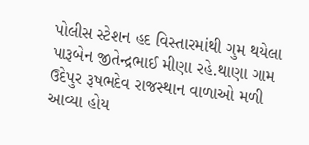પોલીસ સ્ટેશન હદ વિસ્તારમાંથી ગુમ થયેલા પારૂબેન જીતેન્દ્રભાઈ મીણા રહે.થાણા ગામ ઉદેપુર રૂષભદેવ રાજસ્થાન વાળાઓ મળી આવ્યા હોય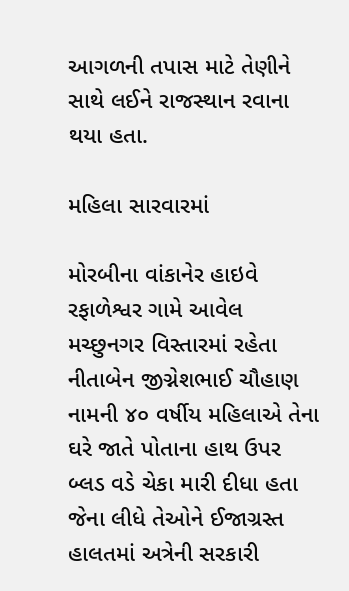આગળની તપાસ માટે તેણીને સાથે લઈને રાજસ્થાન રવાના થયા હતા.

મહિલા સારવારમાં

મોરબીના વાંકાનેર હાઇવે રફાળેશ્વર ગામે આવેલ મચ્છુનગર વિસ્તારમાં રહેતા નીતાબેન જીગ્નેશભાઈ ચૌહાણ નામની ૪૦ વર્ષીય મહિલાએ તેના ઘરે જાતે પોતાના હાથ ઉપર બ્લડ વડે ચેકા મારી દીધા હતા જેના લીધે તેઓને ઈજાગ્રસ્ત હાલતમાં અત્રેની સરકારી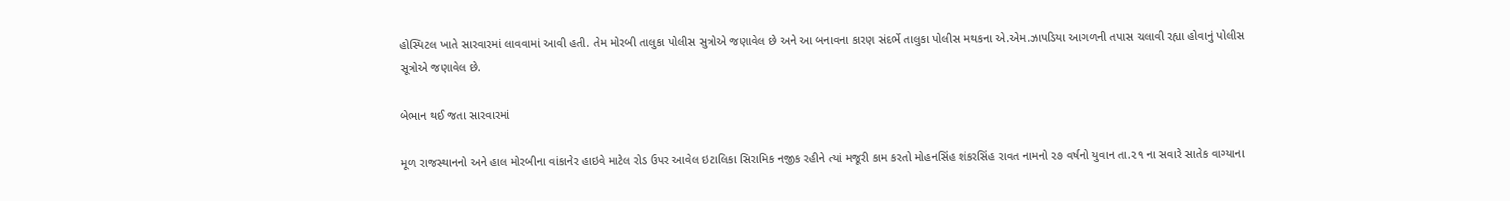હોસ્પિટલ ખાતે સારવારમાં લાવવામાં આવી હતી. તેમ મોરબી તાલુકા પોલીસ સુત્રોએ જણાવેલ છે અને આ બનાવના કારણ સંદર્ભે તાલુકા પોલીસ મથકના એ.એમ.ઝાપડિયા આગળની તપાસ ચલાવી રહ્યા હોવાનું પોલીસ સૂત્રોએ જણાવેલ છે.

બેભાન થઈ જતા સારવારમાં

મૂળ રાજસ્થાનનો અને હાલ મોરબીના વાંકાનેર હાઇવે માટેલ રોડ ઉપર આવેલ ઇટાલિકા સિરામિક નજીક રહીને ત્યાં મજૂરી કામ કરતો મોહનસિંહ શંકરસિંહ રાવત નામનો ૨૭ વર્ષનો યુવાન તા.૨૧ ના સવારે સાતેક વાગ્યાના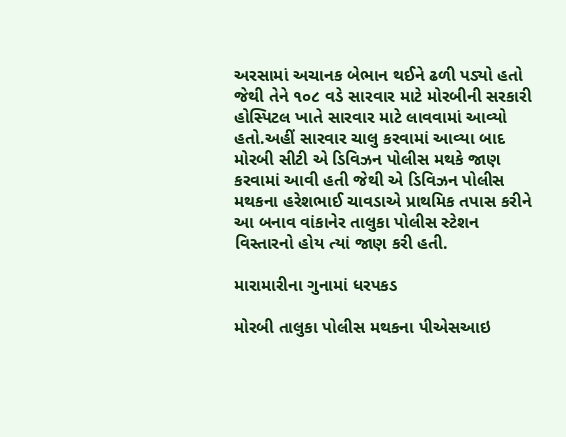અરસામાં અચાનક બેભાન થઈને ઢળી પડ્યો હતો જેથી તેને ૧૦૮ વડે સારવાર માટે મોરબીની સરકારી હોસ્પિટલ ખાતે સારવાર માટે લાવવામાં આવ્યો હતો.અહીં સારવાર ચાલુ કરવામાં આવ્યા બાદ મોરબી સીટી એ ડિવિઝન પોલીસ મથકે જાણ કરવામાં આવી હતી જેથી એ ડિવિઝન પોલીસ મથકના હરેશભાઈ ચાવડાએ પ્રાથમિક તપાસ કરીને આ બનાવ વાંકાનેર તાલુકા પોલીસ સ્ટેશન વિસ્તારનો હોય ત્યાં જાણ કરી હતી.

મારામારીના ગુનામાં ધરપકડ

મોરબી તાલુકા પોલીસ મથકના પીએસઆઇ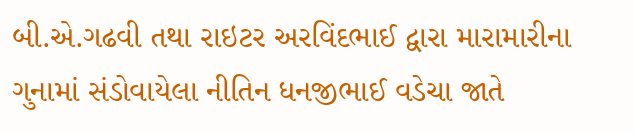બી.એ.ગઢવી તથા રાઇટર અરવિંદભાઈ દ્વારા મારામારીના ગુનામાં સંડોવાયેલા નીતિન ધનજીભાઈ વડેચા જાતે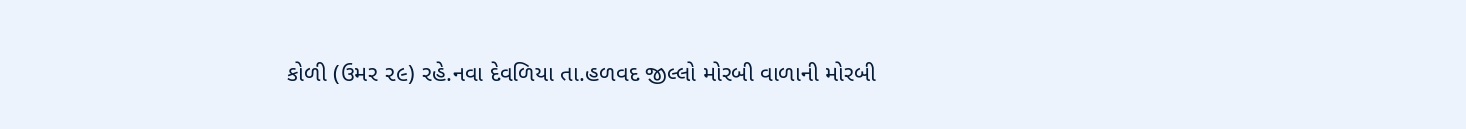કોળી (ઉમર ૨૯) રહે.નવા દેવળિયા તા.હળવદ જીલ્લો મોરબી વાળાની મોરબી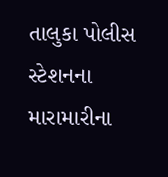તાલુકા પોલીસ સ્ટેશનના મારામારીના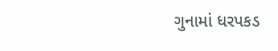ગુનામાં ધરપકડ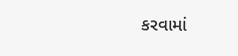કરવામાં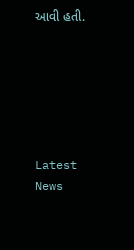આવી હતી.






Latest News